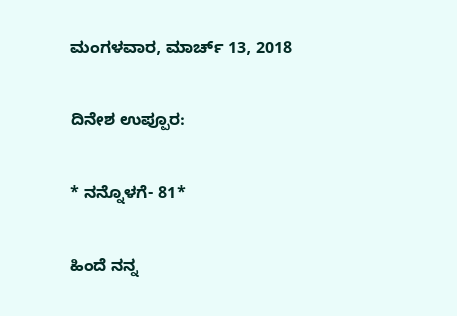ಮಂಗಳವಾರ, ಮಾರ್ಚ್ 13, 2018

ದಿನೇಶ ಉಪ್ಪೂರ:

* ನನ್ನೊಳಗೆ- 81*

ಹಿಂದೆ ನನ್ನ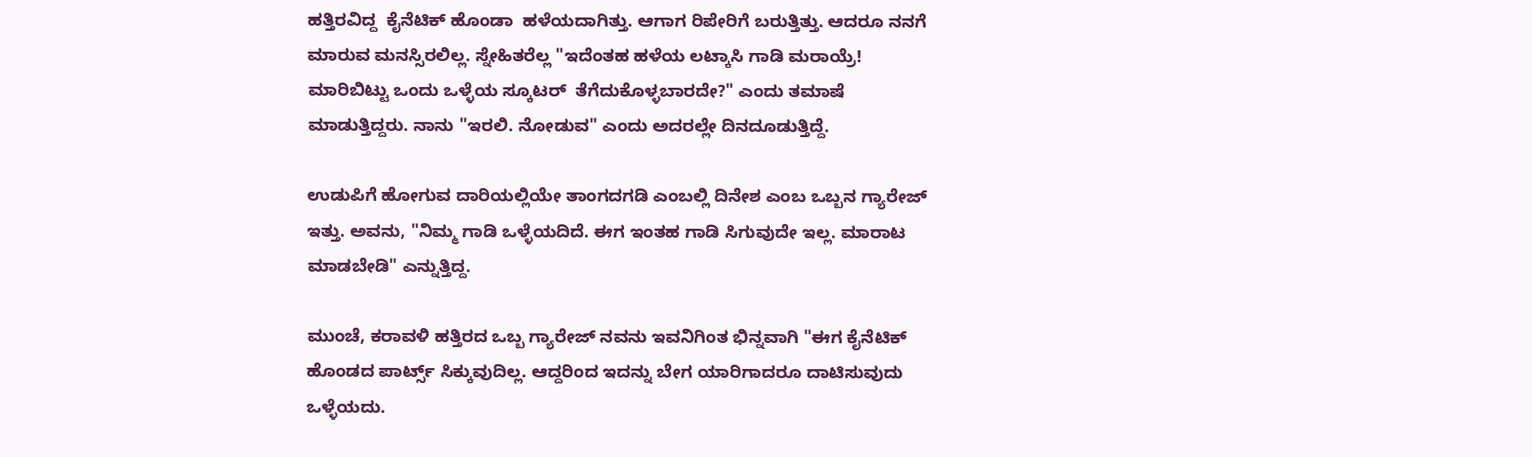ಹತ್ತಿರವಿದ್ದ  ಕೈನೆಟಿಕ್ ಹೊಂಡಾ  ಹಳೆಯದಾಗಿತ್ತು. ಆಗಾಗ ರಿಪೇರಿಗೆ ಬರುತ್ತಿತ್ತು. ಆದರೂ ನನಗೆ ಮಾರುವ ಮನಸ್ಸಿರಲಿಲ್ಲ. ಸ್ನೇಹಿತರೆಲ್ಲ "ಇದೆಂತಹ ಹಳೆಯ ಲಟ್ಕಾಸಿ ಗಾಡಿ ಮರಾಯ್ರೆ!  ಮಾರಿಬಿಟ್ಟು ಒಂದು ಒಳ್ಳೆಯ ಸ್ಕೂಟರ್  ತೆಗೆದುಕೊಳ್ಳಬಾರದೇ?" ಎಂದು ತಮಾಷೆ ಮಾಡುತ್ತಿದ್ದರು. ನಾನು "ಇರಲಿ. ನೋಡುವ" ಎಂದು ಅದರಲ್ಲೇ ದಿನದೂಡುತ್ತಿದ್ದೆ.

ಉಡುಪಿಗೆ ಹೋಗುವ ದಾರಿಯಲ್ಲಿಯೇ ತಾಂಗದಗಡಿ ಎಂಬಲ್ಲಿ ದಿನೇಶ ಎಂಬ ಒಬ್ಬನ ಗ್ಯಾರೇಜ್ ಇತ್ತು. ಅವನು, "ನಿಮ್ಮ ಗಾಡಿ ಒಳ್ಳೆಯದಿದೆ. ಈಗ ಇಂತಹ ಗಾಡಿ ಸಿಗುವುದೇ ಇಲ್ಲ. ಮಾರಾಟ ಮಾಡಬೇಡಿ" ಎನ್ನುತ್ತಿದ್ದ.

ಮುಂಚೆ, ಕರಾವಳಿ ಹತ್ತಿರದ ಒಬ್ಬ ಗ್ಯಾರೇಜ್ ನವನು ಇವನಿಗಿಂತ ಭಿನ್ನವಾಗಿ "ಈಗ ಕೈನೆಟಿಕ್ ಹೊಂಡದ ಪಾರ್ಟ್ಸ್ ಸಿಕ್ಕುವುದಿಲ್ಲ. ಆದ್ದರಿಂದ ಇದನ್ನು ಬೇಗ ಯಾರಿಗಾದರೂ ದಾಟಿಸುವುದು ಒಳ್ಳೆಯದು.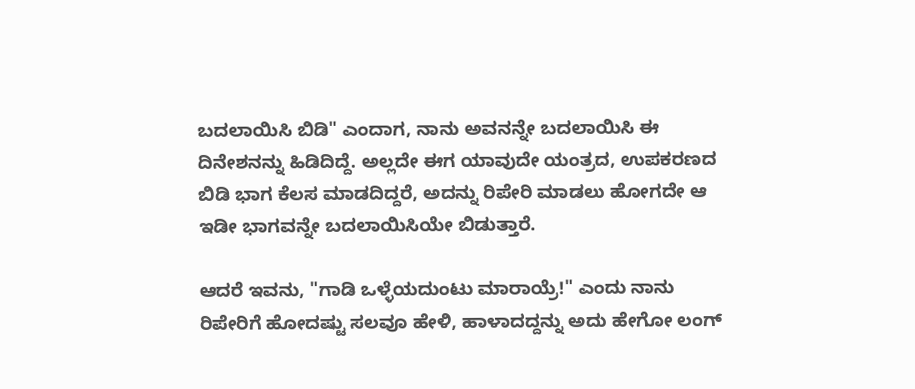ಬದಲಾಯಿಸಿ ಬಿಡಿ" ಎಂದಾಗ, ನಾನು ಅವನನ್ನೇ ಬದಲಾಯಿಸಿ ಈ ದಿನೇಶನನ್ನು ಹಿಡಿದಿದ್ದೆ. ಅಲ್ಲದೇ ಈಗ ಯಾವುದೇ ಯಂತ್ರದ, ಉಪಕರಣದ ಬಿಡಿ ಭಾಗ ಕೆಲಸ ಮಾಡದಿದ್ದರೆ, ಅದನ್ನು ರಿಪೇರಿ ಮಾಡಲು ಹೋಗದೇ ಆ ಇಡೀ ಭಾಗವನ್ನೇ ಬದಲಾಯಿಸಿಯೇ ಬಿಡುತ್ತಾರೆ.

ಆದರೆ ಇವನು, "ಗಾಡಿ ಒಳ್ಳೆಯದುಂಟು ಮಾರಾಯ್ರೆ!" ಎಂದು ನಾನು ರಿಪೇರಿಗೆ ಹೋದಷ್ಟು ಸಲವೂ ಹೇಳಿ, ಹಾಳಾದದ್ದನ್ನು ಅದು ಹೇಗೋ ಲಂಗ್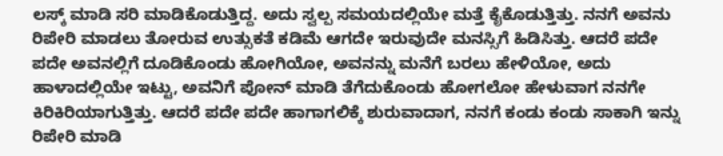ಲಸ್ಕ್ ಮಾಡಿ ಸರಿ ಮಾಡಿಕೊಡುತ್ತಿದ್ದ. ಅದು ಸ್ವಲ್ಪ ಸಮಯದಲ್ಲಿಯೇ ಮತ್ತೆ ಕೈಕೊಡುತ್ತಿತ್ತು. ನನಗೆ ಅವನು ರಿಪೇರಿ ಮಾಡಲು ತೋರುವ ಉತ್ಸುಕತೆ ಕಡಿಮೆ ಆಗದೇ ಇರುವುದೇ ಮನಸ್ಸಿಗೆ ಹಿಡಿಸಿತ್ತು. ಆದರೆ ಪದೇ ಪದೇ ಅವನಲ್ಲಿಗೆ ದೂಡಿಕೊಂಡು ಹೋಗಿಯೋ, ಅವನನ್ನು ಮನೆಗೆ ಬರಲು ಹೇಳಿಯೋ, ಅದು ಹಾಳಾದಲ್ಲಿಯೇ ಇಟ್ಟು, ಅವನಿಗೆ ಪೋನ್ ಮಾಡಿ ತೆಗೆದುಕೊಂಡು ಹೋಗಲೋ ಹೇಳುವಾಗ ನನಗೇ ಕಿರಿಕಿರಿಯಾಗುತ್ತಿತ್ತು. ಆದರೆ ಪದೇ ಪದೇ ಹಾಗಾಗಲಿಕ್ಕೆ ಶುರುವಾದಾಗ, ನನಗೆ ಕಂಡು ಕಂಡು ಸಾಕಾಗಿ ಇನ್ನು ರಿಪೇರಿ ಮಾಡಿ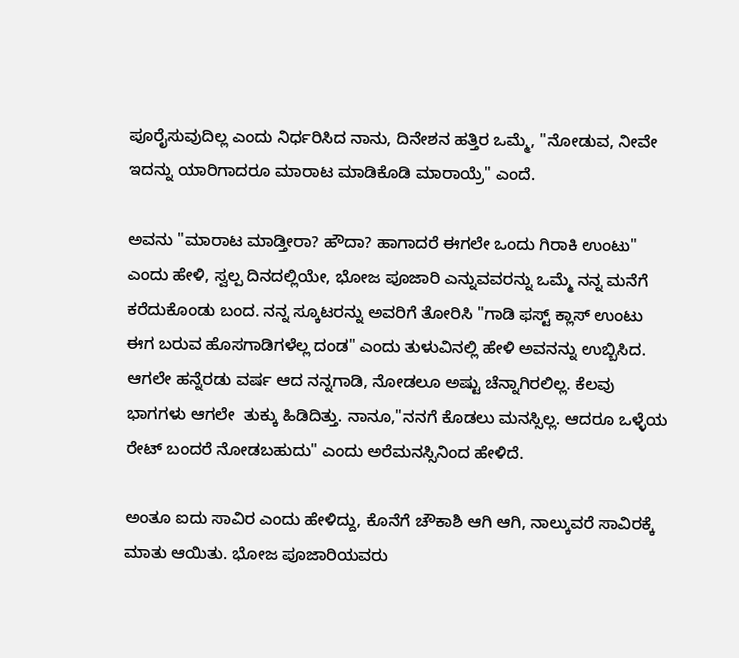ಪೂರೈಸುವುದಿಲ್ಲ ಎಂದು ನಿರ್ಧರಿಸಿದ ನಾನು, ದಿನೇಶನ ಹತ್ತಿರ ಒಮ್ಮೆ, "ನೋಡುವ, ನೀವೇ ಇದನ್ನು ಯಾರಿಗಾದರೂ ಮಾರಾಟ ಮಾಡಿಕೊಡಿ ಮಾರಾಯ್ರೆ" ಎಂದೆ.

ಅವನು "ಮಾರಾಟ ಮಾಡ್ತೀರಾ? ಹೌದಾ? ಹಾಗಾದರೆ ಈಗಲೇ ಒಂದು ಗಿರಾಕಿ ಉಂಟು" ಎಂದು ಹೇಳಿ, ಸ್ವಲ್ಪ ದಿನದಲ್ಲಿಯೇ, ಭೋಜ ಪೂಜಾರಿ ಎನ್ನುವವರನ್ನು ಒಮ್ಮೆ ನನ್ನ ಮನೆಗೆ ಕರೆದುಕೊಂಡು ಬಂದ. ನನ್ನ ಸ್ಕೂಟರನ್ನು ಅವರಿಗೆ ತೋರಿಸಿ "ಗಾಡಿ ಫಸ್ಟ್ ಕ್ಲಾಸ್ ಉಂಟು ಈಗ ಬರುವ ಹೊಸಗಾಡಿಗಳೆಲ್ಲ ದಂಡ" ಎಂದು ತುಳುವಿನಲ್ಲಿ ಹೇಳಿ ಅವನನ್ನು ಉಬ್ಬಿಸಿದ. ಆಗಲೇ ಹನ್ನೆರಡು ವರ್ಷ ಆದ ನನ್ನಗಾಡಿ, ನೋಡಲೂ ಅಷ್ಟು ಚೆನ್ನಾಗಿರಲಿಲ್ಲ. ಕೆಲವು ಭಾಗಗಳು ಆಗಲೇ  ತುಕ್ಕು ಹಿಡಿದಿತ್ತು. ನಾನೂ,"ನನಗೆ ಕೊಡಲು ಮನಸ್ಸಿಲ್ಲ. ಆದರೂ ಒಳ್ಳೆಯ ರೇಟ್ ಬಂದರೆ ನೋಡಬಹುದು" ಎಂದು ಅರೆಮನಸ್ಸಿನಿಂದ ಹೇಳಿದೆ.

ಅಂತೂ ಐದು ಸಾವಿರ ಎಂದು ಹೇಳಿದ್ದು, ಕೊನೆಗೆ ಚೌಕಾಶಿ ಆಗಿ ಆಗಿ, ನಾಲ್ಕುವರೆ ಸಾವಿರಕ್ಕೆ ಮಾತು ಆಯಿತು. ಭೋಜ ಪೂಜಾರಿಯವರು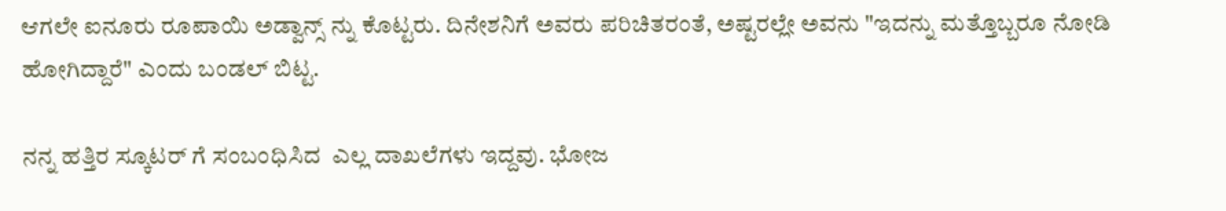ಆಗಲೇ ಐನೂರು ರೂಪಾಯಿ ಅಡ್ವಾನ್ಸ್ ನ್ನು ಕೊಟ್ಟರು. ದಿನೇಶನಿಗೆ ಅವರು ಪರಿಚಿತರಂತೆ, ಅಷ್ಟರಲ್ಲೇ ಅವನು "ಇದನ್ನು ಮತ್ತೊಬ್ಬರೂ ನೋಡಿ ಹೋಗಿದ್ದಾರೆ" ಎಂದು ಬಂಡಲ್ ಬಿಟ್ಟ.

ನನ್ನ ಹತ್ತಿರ ಸ್ಕೂಟರ್ ಗೆ ಸಂಬಂಧಿಸಿದ  ಎಲ್ಲ ದಾಖಲೆಗಳು ಇದ್ದವು. ಭೋಜ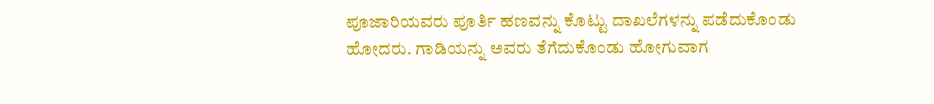ಪೂಜಾರಿಯವರು ಪೂರ್ತಿ ಹಣವನ್ನು ಕೊಟ್ಟು ದಾಖಲೆಗಳನ್ನು ಪಡೆದುಕೊಂಡು ಹೋದರು. ಗಾಡಿಯನ್ನು ಅವರು ತೆಗೆದುಕೊಂಡು ಹೋಗುವಾಗ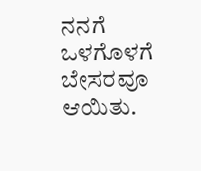ನನಗೆ ಒಳಗೊಳಗೆ ಬೇಸರವೂ ಆಯಿತು.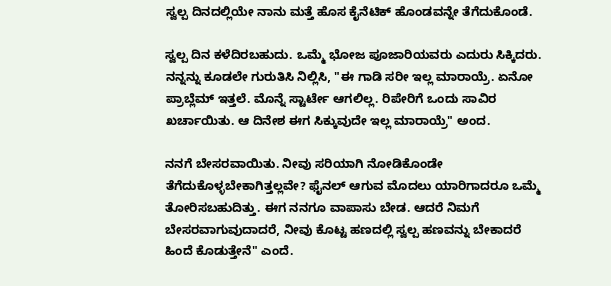ಸ್ವಲ್ಪ ದಿನದಲ್ಲಿಯೇ ನಾನು ಮತ್ತೆ ಹೊಸ ಕೈನೆಟಿಕ್ ಹೊಂಡವನ್ನೇ ತೆಗೆದುಕೊಂಡೆ.

ಸ್ವಲ್ಪ ದಿನ ಕಳೆದಿರಬಹುದು. ಒಮ್ಮೆ ಭೋಜ ಪೂಜಾರಿಯವರು ಎದುರು ಸಿಕ್ಕಿದರು. ನನ್ನನ್ನು ಕೂಡಲೇ ಗುರುತಿಸಿ ನಿಲ್ಲಿಸಿ, "ಈ ಗಾಡಿ ಸರೀ ಇಲ್ಲ ಮಾರಾಯ್ರೆ. ಏನೋ ಪ್ರಾಬ್ಲೆಮ್ ಇತ್ತಲೆ. ಮೊನ್ನೆ ಸ್ಟಾರ್ಟೇ ಆಗಲಿಲ್ಲ. ರಿಪೇರಿಗೆ ಒಂದು ಸಾವಿರ ಖರ್ಚಾಯಿತು. ಆ ದಿನೇಶ ಈಗ ಸಿಕ್ಕುವುದೇ ಇಲ್ಲ ಮಾರಾಯ್ರೆ" ಅಂದ.

ನನಗೆ ಬೇಸರವಾಯಿತು. ನೀವು ಸರಿಯಾಗಿ ನೋಡಿಕೊಂಡೇ ತೆಗೆದುಕೊಳ್ಳಬೇಕಾಗಿತ್ತಲ್ಲವೇ? ಫೈನಲ್ ಆಗುವ ಮೊದಲು ಯಾರಿಗಾದರೂ ಒಮ್ಮೆ ತೋರಿಸಬಹುದಿತ್ತು. ಈಗ ನನಗೂ ವಾಪಾಸು ಬೇಡ. ಆದರೆ ನಿಮಗೆ ಬೇಸರವಾಗುವುದಾದರೆ, ನೀವು ಕೊಟ್ಟ ಹಣದಲ್ಲಿ ಸ್ವಲ್ಪ ಹಣವನ್ನು ಬೇಕಾದರೆ ಹಿಂದೆ ಕೊಡುತ್ತೇನೆ" ಎಂದೆ.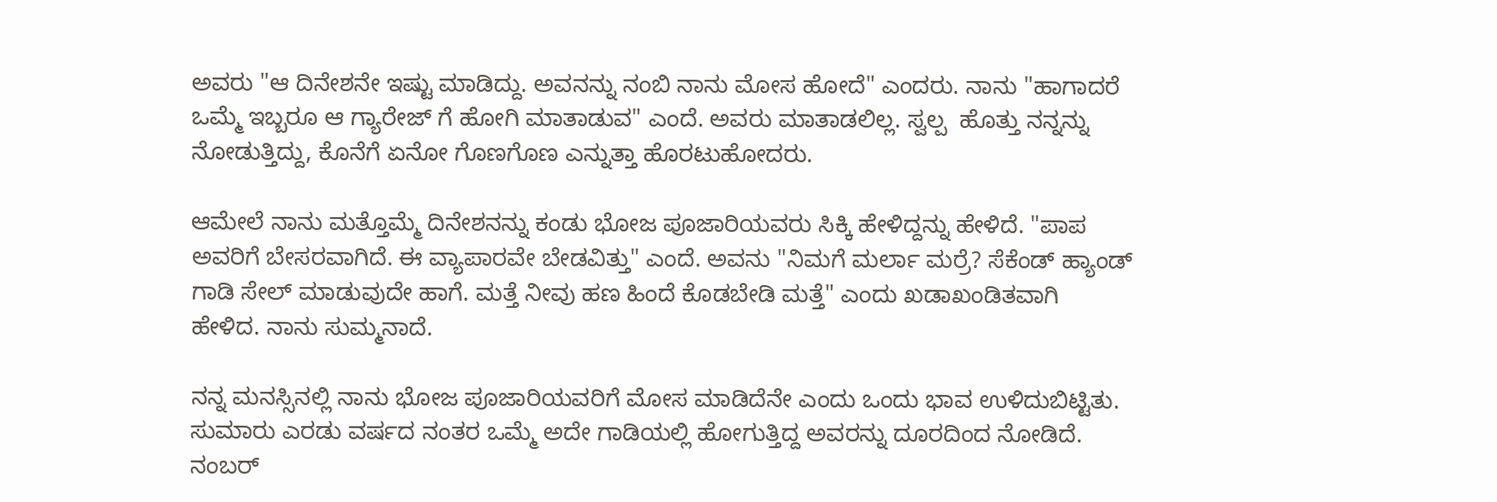ಅವರು "ಆ ದಿನೇಶನೇ ಇಷ್ಟು ಮಾಡಿದ್ದು. ಅವನನ್ನು ನಂಬಿ ನಾನು ಮೋಸ ಹೋದೆ" ಎಂದರು. ನಾನು "ಹಾಗಾದರೆ ಒಮ್ಮೆ ಇಬ್ಬರೂ ಆ ಗ್ಯಾರೇಜ್ ಗೆ ಹೋಗಿ ಮಾತಾಡುವ" ಎಂದೆ. ಅವರು ಮಾತಾಡಲಿಲ್ಲ. ಸ್ವಲ್ಪ  ಹೊತ್ತು ನನ್ನನ್ನು ನೋಡುತ್ತಿದ್ದು, ಕೊನೆಗೆ ಏನೋ ಗೊಣಗೊಣ ಎನ್ನುತ್ತಾ ಹೊರಟುಹೋದರು.

ಆಮೇಲೆ ನಾನು ಮತ್ತೊಮ್ಮೆ ದಿನೇಶನನ್ನು ಕಂಡು ಭೋಜ ಪೂಜಾರಿಯವರು ಸಿಕ್ಕಿ ಹೇಳಿದ್ದನ್ನು ಹೇಳಿದೆ. "ಪಾಪ ಅವರಿಗೆ ಬೇಸರವಾಗಿದೆ. ಈ ವ್ಯಾಪಾರವೇ ಬೇಡವಿತ್ತು" ಎಂದೆ. ಅವನು "ನಿಮಗೆ ಮರ್ಲಾ ಮರ್ರೆ? ಸೆಕೆಂಡ್ ಹ್ಯಾಂಡ್ ಗಾಡಿ ಸೇಲ್ ಮಾಡುವುದೇ ಹಾಗೆ. ಮತ್ತೆ ನೀವು ಹಣ ಹಿಂದೆ ಕೊಡಬೇಡಿ ಮತ್ತೆ" ಎಂದು ಖಡಾಖಂಡಿತವಾಗಿ ಹೇಳಿದ. ನಾನು ಸುಮ್ಮನಾದೆ.

ನನ್ನ ಮನಸ್ಸಿನಲ್ಲಿ ನಾನು ಭೋಜ ಪೂಜಾರಿಯವರಿಗೆ ಮೋಸ ಮಾಡಿದೆನೇ ಎಂದು ಒಂದು ಭಾವ ಉಳಿದುಬಿಟ್ಟಿತು. ಸುಮಾರು ಎರಡು ವರ್ಷದ ನಂತರ ಒಮ್ಮೆ ಅದೇ ಗಾಡಿಯಲ್ಲಿ ಹೋಗುತ್ತಿದ್ದ ಅವರನ್ನು ದೂರದಿಂದ ನೋಡಿದೆ. ನಂಬರ್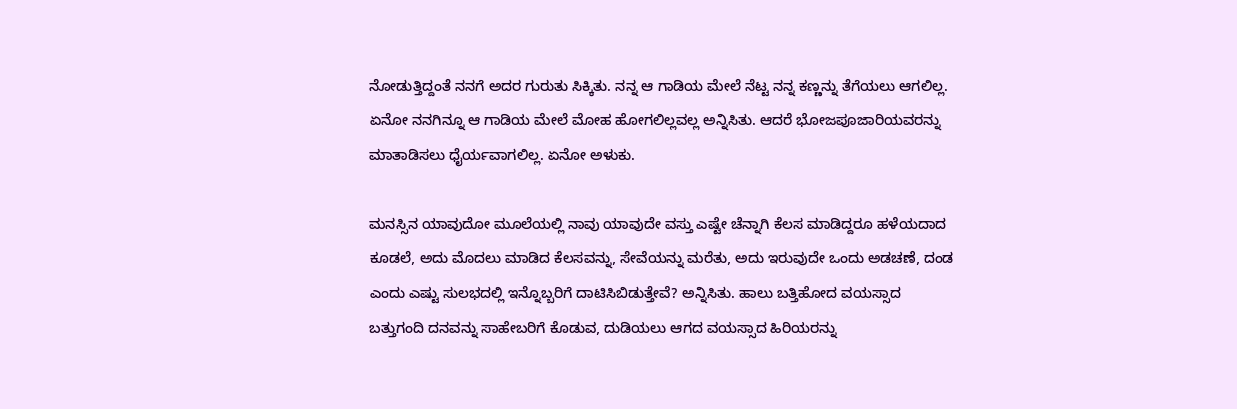ನೋಡುತ್ತಿದ್ದಂತೆ ನನಗೆ ಅದರ ಗುರುತು ಸಿಕ್ಕಿತು. ನನ್ನ ಆ ಗಾಡಿಯ ಮೇಲೆ ನೆಟ್ಟ ನನ್ನ ಕಣ್ಣನ್ನು ತೆಗೆಯಲು ಆಗಲಿಲ್ಲ. ಏನೋ ನನಗಿನ್ನೂ ಆ ಗಾಡಿಯ ಮೇಲೆ ಮೋಹ ಹೋಗಲಿಲ್ಲವಲ್ಲ ಅನ್ನಿಸಿತು. ಆದರೆ ಭೋಜಪೂಜಾರಿಯವರನ್ನು ಮಾತಾಡಿಸಲು ಧೈರ್ಯವಾಗಲಿಲ್ಲ. ಏನೋ ಅಳುಕು.

ಮನಸ್ಸಿನ ಯಾವುದೋ ಮೂಲೆಯಲ್ಲಿ ನಾವು ಯಾವುದೇ ವಸ್ತು ಎಷ್ಟೇ ಚೆನ್ನಾಗಿ ಕೆಲಸ ಮಾಡಿದ್ದರೂ ಹಳೆಯದಾದ ಕೂಡಲೆ, ಅದು ಮೊದಲು ಮಾಡಿದ ಕೆಲಸವನ್ನು, ಸೇವೆಯನ್ನು ಮರೆತು, ಅದು ಇರುವುದೇ ಒಂದು ಅಡಚಣೆ, ದಂಡ ಎಂದು ಎಷ್ಟು ಸುಲಭದಲ್ಲಿ ಇನ್ನೊಬ್ಬರಿಗೆ ದಾಟಿಸಿಬಿಡುತ್ತೇವೆ? ಅನ್ನಿಸಿತು. ಹಾಲು ಬತ್ತಿಹೋದ ವಯಸ್ಸಾದ ಬತ್ತುಗಂದಿ ದನವನ್ನು ಸಾಹೇಬರಿಗೆ ಕೊಡುವ, ದುಡಿಯಲು ಆಗದ ವಯಸ್ಸಾದ ಹಿರಿಯರನ್ನು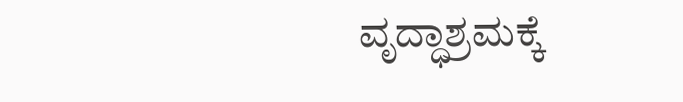ವೃದ್ಧಾಶ್ರಮಕ್ಕೆ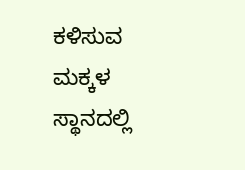ಕಳಿಸುವ ಮಕ್ಕಳ ಸ್ಥಾನದಲ್ಲಿ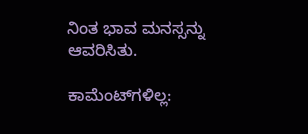ನಿಂತ ಭಾವ ಮನಸ್ಸನ್ನು ಆವರಿಸಿತು.

ಕಾಮೆಂಟ್‌ಗಳಿಲ್ಲ: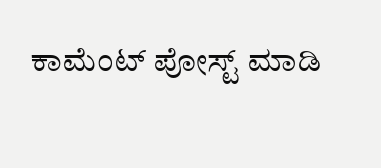ಕಾಮೆಂಟ್‌‌ ಪೋಸ್ಟ್‌ ಮಾಡಿ